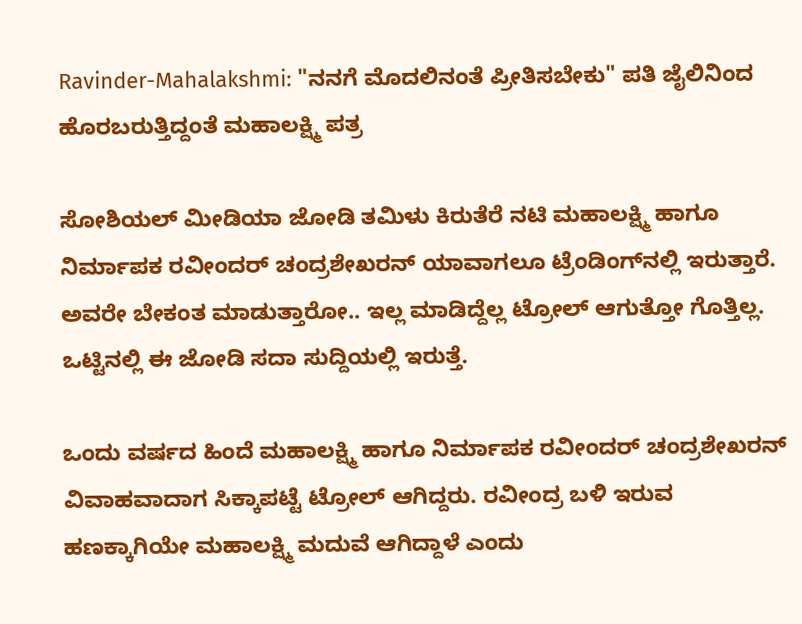Ravinder-Mahalakshmi: "ನನಗೆ ಮೊದಲಿನಂತೆ ಪ್ರೀತಿಸಬೇಕು" ಪತಿ ಜೈಲಿನಿಂದ ಹೊರಬರುತ್ತಿದ್ದಂತೆ ಮಹಾಲಕ್ಷ್ಮಿ ಪತ್ರ

ಸೋಶಿಯಲ್ ಮೀಡಿಯಾ ಜೋಡಿ ತಮಿಳು ಕಿರುತೆರೆ ನಟಿ ಮಹಾಲಕ್ಷ್ಮಿ ಹಾಗೂ ನಿರ್ಮಾಪಕ ರವೀಂದರ್ ಚಂದ್ರಶೇಖರನ್ ಯಾವಾಗಲೂ ಟ್ರೆಂಡಿಂಗ್‌ನಲ್ಲಿ ಇರುತ್ತಾರೆ. ಅವರೇ ಬೇಕಂತ ಮಾಡುತ್ತಾರೋ.. ಇಲ್ಲ ಮಾಡಿದ್ದೆಲ್ಲ ಟ್ರೋಲ್ ಆಗುತ್ತೋ ಗೊತ್ತಿಲ್ಲ. ಒಟ್ಟಿನಲ್ಲಿ ಈ ಜೋಡಿ ಸದಾ ಸುದ್ದಿಯಲ್ಲಿ ಇರುತ್ತೆ.

ಒಂದು ವರ್ಷದ ಹಿಂದೆ ಮಹಾಲಕ್ಷ್ಮಿ ಹಾಗೂ ನಿರ್ಮಾಪಕ ರವೀಂದರ್ ಚಂದ್ರಶೇಖರನ್ ವಿವಾಹವಾದಾಗ ಸಿಕ್ಕಾಪಟ್ಟೆ ಟ್ರೋಲ್ ಆಗಿದ್ದರು. ರವೀಂದ್ರ ಬಳಿ ಇರುವ ಹಣಕ್ಕಾಗಿಯೇ ಮಹಾಲಕ್ಷ್ಮಿ ಮದುವೆ ಆಗಿದ್ದಾಳೆ ಎಂದು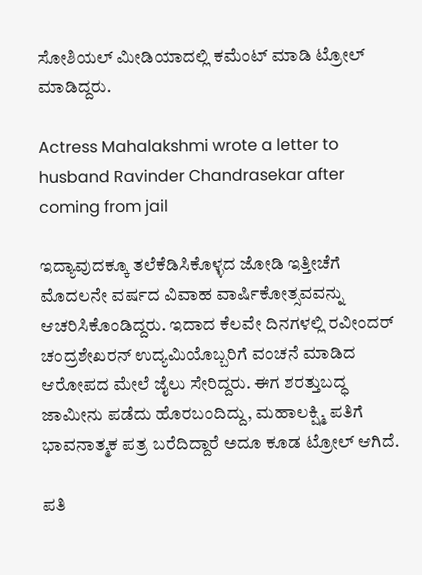ಸೋಶಿಯಲ್ ಮೀಡಿಯಾದಲ್ಲಿ ಕಮೆಂಟ್ ಮಾಡಿ ಟ್ರೋಲ್ ಮಾಡಿದ್ದರು.

Actress Mahalakshmi wrote a letter to husband Ravinder Chandrasekar after coming from jail

ಇದ್ಯಾವುದಕ್ಕೂ ತಲೆಕೆಡಿಸಿಕೊಳ್ಳದ ಜೋಡಿ ಇತ್ತೀಚೆಗೆ ಮೊದಲನೇ ವರ್ಷದ ವಿವಾಹ ವಾರ್ಷಿಕೋತ್ಸವವನ್ನು ಆಚರಿಸಿಕೊಂಡಿದ್ದರು. ಇದಾದ ಕೆಲವೇ ದಿನಗಳಲ್ಲಿ ರವೀಂದರ್ ಚಂದ್ರಶೇಖರನ್ ಉದ್ಯಮಿಯೊಬ್ಬರಿಗೆ ವಂಚನೆ ಮಾಡಿದ ಆರೋಪದ ಮೇಲೆ ಜೈಲು ಸೇರಿದ್ದರು. ಈಗ ಶರತ್ತುಬದ್ಧ ಜಾಮೀನು ಪಡೆದು ಹೊರಬಂದಿದ್ದು, ಮಹಾಲಕ್ಷ್ಮಿ ಪತಿಗೆ ಭಾವನಾತ್ಮಕ ಪತ್ರ ಬರೆದಿದ್ದಾರೆ ಅದೂ ಕೂಡ ಟ್ರೋಲ್ ಆಗಿದೆ.

ಪತಿ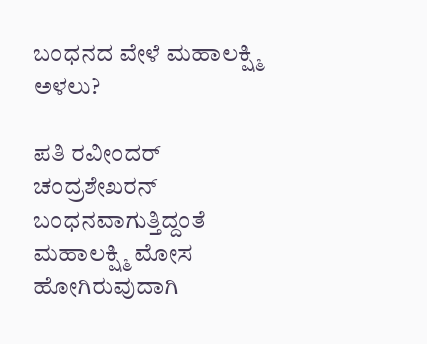ಬಂಧನದ ವೇಳೆ ಮಹಾಲಕ್ಷ್ಮಿ ಅಳಲು?

ಪತಿ ರವೀಂದರ್ ಚಂದ್ರಶೇಖರನ್ ಬಂಧನವಾಗುತ್ತಿದ್ದಂತೆ ಮಹಾಲಕ್ಷ್ಮಿ ಮೋಸ ಹೋಗಿರುವುದಾಗಿ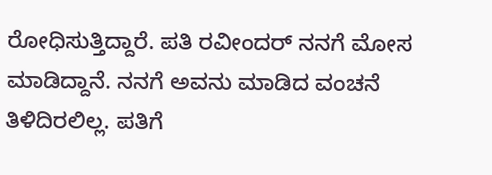ರೋಧಿಸುತ್ತಿದ್ದಾರೆ. ಪತಿ ರವೀಂದರ್ ನನಗೆ ಮೋಸ ಮಾಡಿದ್ದಾನೆ. ನನಗೆ ಅವನು ಮಾಡಿದ ವಂಚನೆ ತಿಳಿದಿರಲಿಲ್ಲ. ಪತಿಗೆ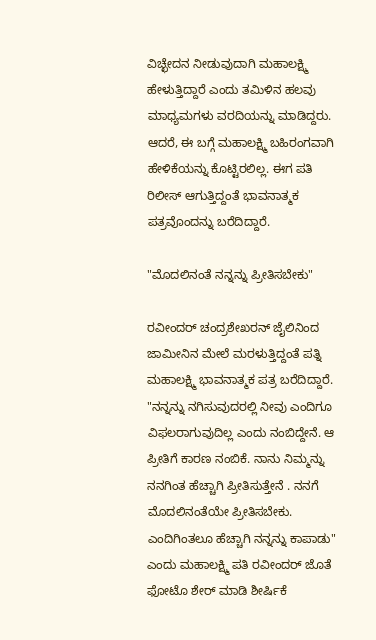ವಿಚ್ಛೇದನ ನೀಡುವುದಾಗಿ ಮಹಾಲಕ್ಷ್ಮಿ ಹೇಳುತ್ತಿದ್ದಾರೆ ಎಂದು ತಮಿಳಿನ ಹಲವು ಮಾಧ್ಯಮಗಳು ವರದಿಯನ್ನು ಮಾಡಿದ್ದರು. ಆದರೆ, ಈ ಬಗ್ಗೆ ಮಹಾಲಕ್ಷ್ಮಿ ಬಹಿರಂಗವಾಗಿ ಹೇಳಿಕೆಯನ್ನು ಕೊಟ್ಟಿರಲಿಲ್ಲ. ಈಗ ಪತಿ ರಿಲೀಸ್ ಆಗುತ್ತಿದ್ದಂತೆ ಭಾವನಾತ್ಮಕ ಪತ್ರವೊಂದನ್ನು ಬರೆದಿದ್ದಾರೆ.

"ಮೊದಲಿನಂತೆ ನನ್ನನ್ನು ಪ್ರೀತಿಸಬೇಕು"

ರವೀಂದರ್ ಚಂದ್ರಶೇಖರನ್ ಜೈಲಿನಿಂದ ಜಾಮೀನಿನ ಮೇಲೆ ಮರಳುತ್ತಿದ್ದಂತೆ ಪತ್ನಿ ಮಹಾಲಕ್ಷ್ಮಿ ಭಾವನಾತ್ಮಕ ಪತ್ರ ಬರೆದಿದ್ದಾರೆ. "ನನ್ನನ್ನು ನಗಿಸುವುದರಲ್ಲಿ ನೀವು ಎಂದಿಗೂ ವಿಫಲರಾಗುವುದಿಲ್ಲ ಎಂದು ನಂಬಿದ್ದೇನೆ. ಆ ಪ್ರೀತಿಗೆ ಕಾರಣ ನಂಬಿಕೆ. ನಾನು ನಿಮ್ಮನ್ನು ನನಗಿಂತ ಹೆಚ್ಚಾಗಿ ಪ್ರೀತಿಸುತ್ತೇನೆ . ನನಗೆ ಮೊದಲಿನಂತೆಯೇ ಪ್ರೀತಿಸಬೇಕು. ಎಂದಿಗಿಂತಲೂ ಹೆಚ್ಚಾಗಿ ನನ್ನನ್ನು ಕಾಪಾಡು" ಎಂದು ಮಹಾಲಕ್ಷ್ಮಿ ಪತಿ ರವೀಂದರ್ ಜೊತೆ ಫೋಟೊ ಶೇರ್ ಮಾಡಿ ಶೀರ್ಷಿಕೆ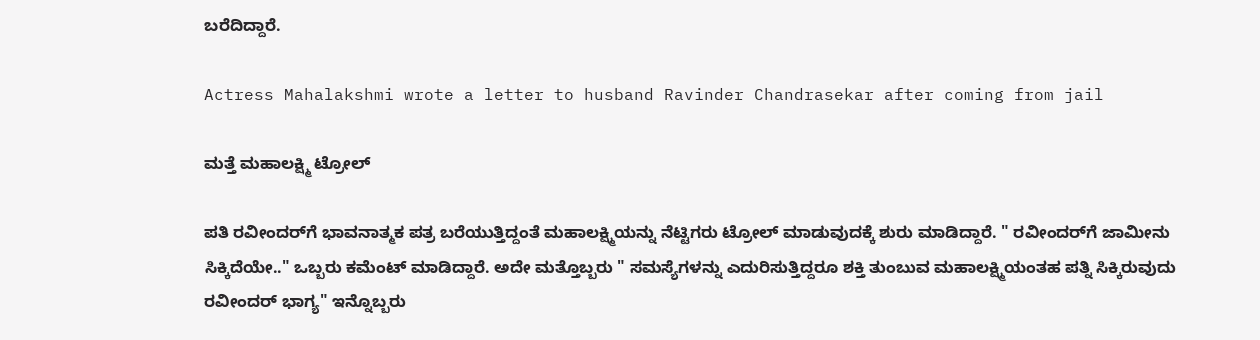ಬರೆದಿದ್ದಾರೆ.

Actress Mahalakshmi wrote a letter to husband Ravinder Chandrasekar after coming from jail

ಮತ್ತೆ ಮಹಾಲಕ್ಷ್ಮಿ ಟ್ರೋಲ್

ಪತಿ ರವೀಂದರ್‌ಗೆ ಭಾವನಾತ್ಮಕ ಪತ್ರ ಬರೆಯುತ್ತಿದ್ದಂತೆ ಮಹಾಲಕ್ಷ್ಮಿಯನ್ನು ನೆಟ್ಟಿಗರು ಟ್ರೋಲ್ ಮಾಡುವುದಕ್ಕೆ ಶುರು ಮಾಡಿದ್ದಾರೆ. " ರವೀಂದರ್‌ಗೆ ಜಾಮೀನು ಸಿಕ್ಕಿದೆಯೇ.." ಒಬ್ಬರು ಕಮೆಂಟ್ ಮಾಡಿದ್ದಾರೆ. ಅದೇ ಮತ್ತೊಬ್ಬರು " ಸಮಸ್ಯೆಗಳನ್ನು ಎದುರಿಸುತ್ತಿದ್ದರೂ ಶಕ್ತಿ ತುಂಬುವ ಮಹಾಲಕ್ಷ್ಮಿಯಂತಹ ಪತ್ನಿ ಸಿಕ್ಕಿರುವುದು ರವೀಂದರ್ ಭಾಗ್ಯ" ಇನ್ನೊಬ್ಬರು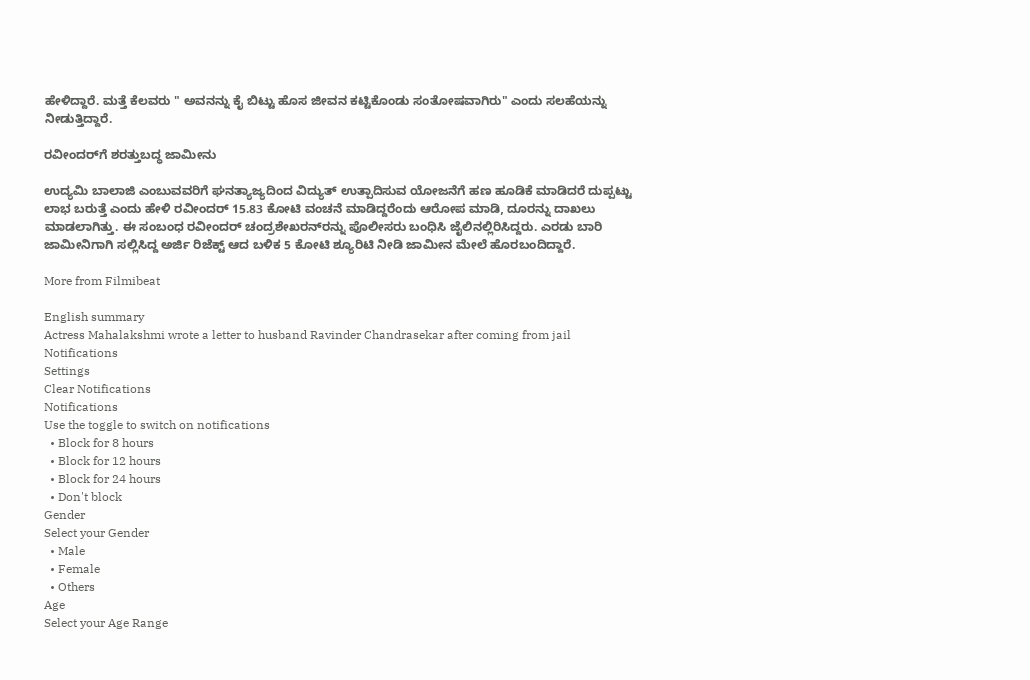ಹೇಳಿದ್ದಾರೆ. ಮತ್ತೆ ಕೆಲವರು " ಅವನನ್ನು ಕೈ ಬಿಟ್ಟು ಹೊಸ ಜೀವನ ಕಟ್ಟಿಕೊಂಡು ಸಂತೋಷವಾಗಿರು" ಎಂದು ಸಲಹೆಯನ್ನು ನೀಡುತ್ತಿದ್ದಾರೆ.

ರವೀಂದರ್‌ಗೆ ಶರತ್ತುಬದ್ಧ ಜಾಮೀನು

ಉದ್ಯಮಿ ಬಾಲಾಜಿ ಎಂಬುವವರಿಗೆ ಘನತ್ಯಾಜ್ಯದಿಂದ ವಿದ್ಯುತ್ ಉತ್ಪಾದಿಸುವ ಯೋಜನೆಗೆ ಹಣ ಹೂಡಿಕೆ ಮಾಡಿದರೆ ದುಪ್ಪಟ್ಟು ಲಾಭ ಬರುತ್ತೆ ಎಂದು ಹೇಳಿ ರವೀಂದರ್ 15.83 ಕೋಟಿ ವಂಚನೆ ಮಾಡಿದ್ದರೆಂದು ಆರೋಪ ಮಾಡಿ, ದೂರನ್ನು ದಾಖಲು ಮಾಡಲಾಗಿತ್ತು. ಈ ಸಂಬಂಧ ರವೀಂದರ್ ಚಂದ್ರಶೇಖರನ್‌ರನ್ನು ಪೊಲೀಸರು ಬಂಧಿಸಿ ಜೈಲಿನಲ್ಲಿರಿಸಿದ್ದರು. ಎರಡು ಬಾರಿ ಜಾಮೀನಿಗಾಗಿ ಸಲ್ಲಿಸಿದ್ದ ಅರ್ಜಿ ರಿಜೆಕ್ಟ್ ಆದ ಬಳಿಕ 5 ಕೋಟಿ ಶ್ಯೂರಿಟಿ ನೀಡಿ ಜಾಮೀನ ಮೇಲೆ ಹೊರಬಂದಿದ್ದಾರೆ.

More from Filmibeat

English summary
Actress Mahalakshmi wrote a letter to husband Ravinder Chandrasekar after coming from jail
Notifications
Settings
Clear Notifications
Notifications
Use the toggle to switch on notifications
  • Block for 8 hours
  • Block for 12 hours
  • Block for 24 hours
  • Don't block
Gender
Select your Gender
  • Male
  • Female
  • Others
Age
Select your Age Range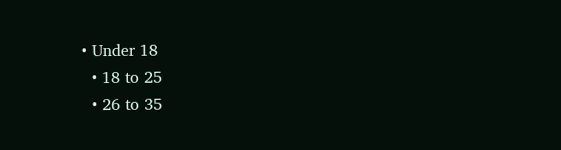• Under 18
  • 18 to 25
  • 26 to 35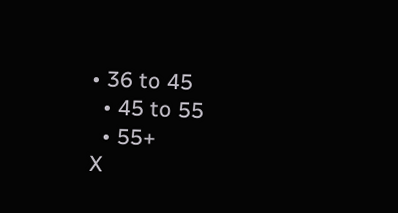• 36 to 45
  • 45 to 55
  • 55+
X